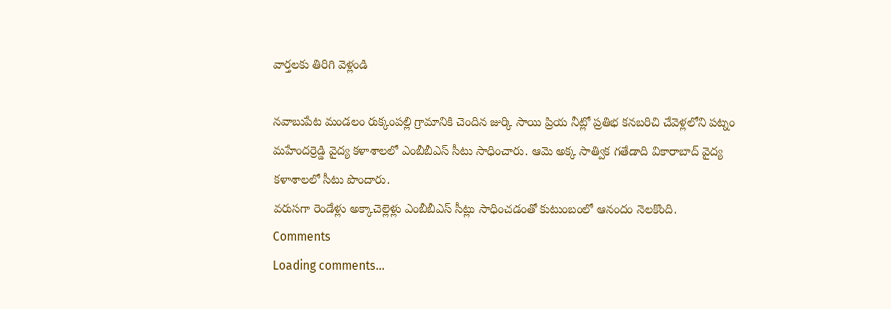వార్తలకు తిరిగి వెళ్లండి

నవాబుపేట మండలం రుక్కంపల్లి గ్రామానికి చెందిన జుర్కి సాయి ప్రియ నీట్లో ప్రతిభ కనబరిచి చేవెళ్లలోని పట్నం మహేందర్రెడ్డి వైద్య కళాశాలలో ఎంబీబీఎస్ సీటు సాధించారు. ఆమె అక్క సాత్విక గతేడాది వికారాబాద్ వైద్య కళాశాలలో సీటు పొందారు.
వరుసగా రెండేళ్లు అక్కాచెల్లెళ్లు ఎంబీబీఎస్ సీట్లు సాధించడంతో కుటుంబంలో ఆనందం నెలకొంది.
Comments
Loading comments...